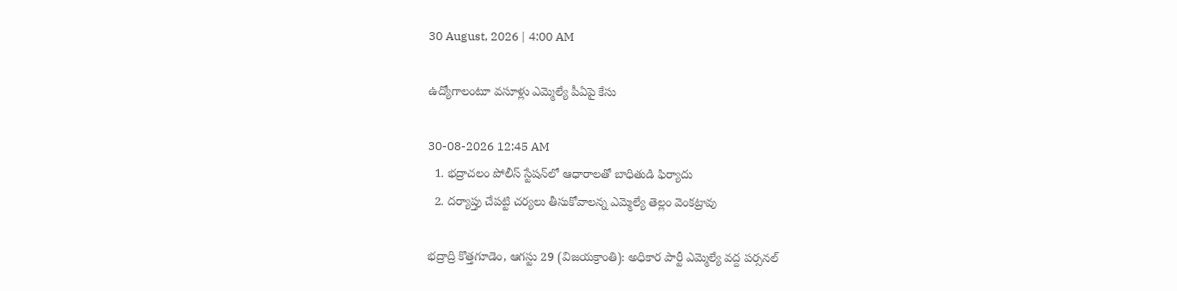30 August, 2026 | 4:00 AM

ఉద్యోగాలంటూ వసూళ్లు ఎమ్మెల్యే పీఏపై కేసు

30-08-2026 12:45 AM
  1. భద్రాచలం పోలీస్ స్టేషన్‌లో ఆధారాలతో బాధితుడి ఫిర్యాదు
  2. దర్యాప్తు చేపట్టి చర్యలు తీసుకోవాలన్న ఎమ్మెల్యే తెల్లం వెంకట్రావు

భద్రాద్రి కొత్తగూడెం, ఆగస్టు 29 (విజయక్రాంతి): అధికార పార్టీ ఎమ్మెల్యే వద్ద పర్సనల్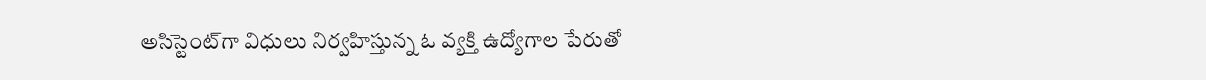అసిస్టెంట్‌గా విధులు నిర్వహిస్తున్న ఓ వ్యక్తి ఉద్యోగాల పేరుతో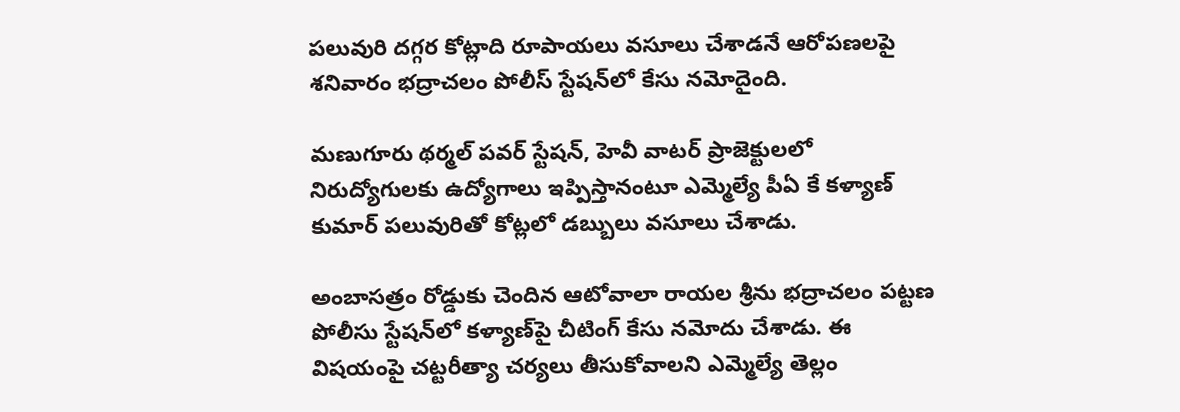పలువురి దగ్గర కోట్లాది రూపాయలు వసూలు చేశాడనే ఆరోపణలపై శనివారం భద్రాచలం పోలీస్ స్టేషన్‌లో కేసు నమోదైంది.

మణుగూరు థర్మల్ పవర్ స్టేషన్, హెవీ వాటర్ ప్రాజెక్టులలో నిరుద్యోగులకు ఉద్యోగాలు ఇప్పిస్తానంటూ ఎమ్మెల్యే పీఏ కే కళ్యాణ్ కుమార్ పలువురితో కోట్లలో డబ్బులు వసూలు చేశాడు.

అంబాసత్రం రోడ్డుకు చెందిన ఆటోవాలా రాయల శ్రీను భద్రాచలం పట్టణ పోలీసు స్టేషన్‌లో కళ్యాణ్‌పై చీటింగ్ కేసు నమోదు చేశాడు. ఈ విషయంపై చట్టరీత్యా చర్యలు తీసుకోవాలని ఎమ్మెల్యే తెల్లం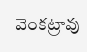వెంకట్రావు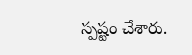స్పష్టం చేశారు.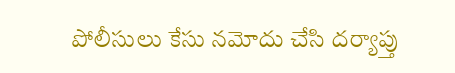పోలీసులు కేసు నమోదు చేసి దర్యాప్తు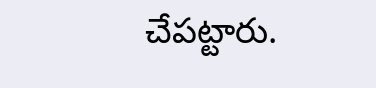చేపట్టారు.